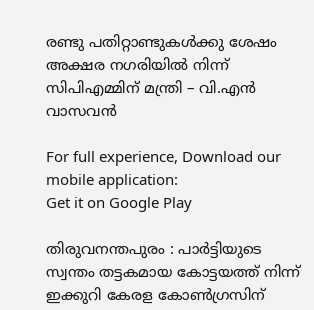രണ്ടു പതിറ്റാണ്ടുകള്‍ക്കു ശേഷം അക്ഷര നഗരിയില്‍ നിന്ന് സിപിഎമ്മിന് മന്ത്രി – വി.എന്‍ വാസവന്‍

For full experience, Download our mobile application:
Get it on Google Play

തിരുവനന്തപുരം : പാര്‍ട്ടിയുടെ സ്വന്തം തട്ടകമായ കോട്ടയത്ത് നിന്ന് ഇക്കുറി കേരള കോണ്‍ഗ്രസിന്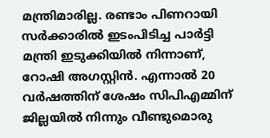മന്ത്രിമാരില്ല. രണ്ടാം പിണറായി സര്‍ക്കാരില്‍ ഇടംപിടിച്ച പാര്‍ട്ടി മന്ത്രി ഇടുക്കിയില്‍ നിന്നാണ്, റോഷി അഗസ്റ്റിന്‍. എന്നാല്‍ 20 വര്‍ഷത്തിന് ശേഷം സിപിഎമ്മിന് ജില്ലയില്‍ നിന്നും വീണ്ടുമൊരു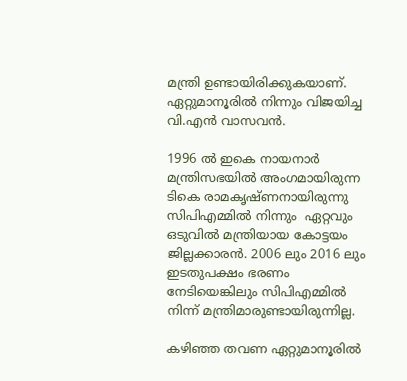മന്ത്രി ഉണ്ടായിരിക്കുകയാണ്. ഏറ്റുമാനൂരില്‍ നിന്നും വിജയിച്ച വി.എന്‍ വാസവന്‍.

1996 ല്‍ ഇകെ നായനാര്‍ മന്ത്രിസഭയില്‍ അംഗമായിരുന്ന ടികെ രാമകൃഷ്ണനായിരുന്നു സിപിഎമ്മില്‍ നിന്നും  ഏറ്റവും ഒടുവില്‍ മന്ത്രിയായ കോട്ടയം ജില്ലക്കാരന്‍. 2006 ലും 2016 ലും ഇടതുപക്ഷം ഭരണം നേടിയെങ്കിലും സിപിഎമ്മില്‍ നിന്ന് മന്ത്രിമാരുണ്ടായിരുന്നില്ല.

കഴിഞ്ഞ തവണ ഏറ്റുമാനൂരില്‍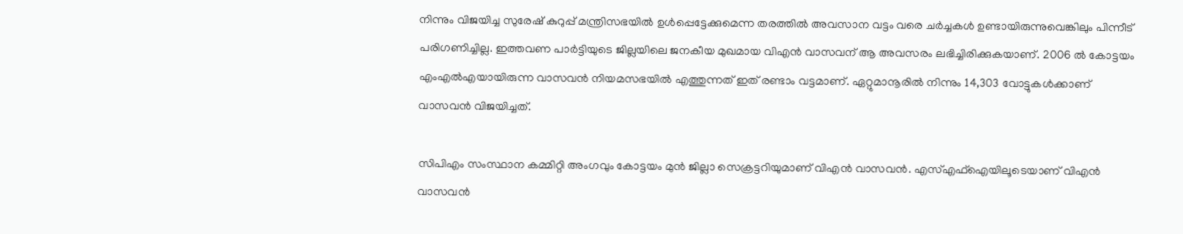നിന്നും വിജയിച്ച സുരേഷ് കുറുപ്പ് മന്ത്രിസഭയില്‍ ഉള്‍പ്പെട്ടേക്കുമെന്ന തരത്തില്‍ അവസാന വട്ടം വരെ ചര്‍ച്ചകള്‍ ഉണ്ടായിരുന്നുവെങ്കിലും പിന്നീട് പരിഗണിച്ചില്ല. ഇത്തവണ പാര്‍ട്ടിയുടെ ജില്ലയിലെ ജനകീയ മുഖമായ വിഎന്‍ വാസവന് ആ അവസരം ലഭിച്ചിരിക്കുകയാണ്. 2006 ല്‍ കോട്ടയം എംഎല്‍എയായിരുന്ന വാസവന്‍ നിയമസഭയില്‍ എത്തുന്നത് ഇത് രണ്ടാം വട്ടമാണ്. ഏറ്റുമാനൂരില്‍ നിന്നും 14,303 വോട്ടുകള്‍ക്കാണ് വാസവന്‍ വിജയിച്ചത്.

സിപിഎം സംസ്ഥാന കമ്മിറ്റി അംഗവും കോട്ടയം മുന്‍ ജില്ലാ സെക്രട്ടറിയുമാണ് വിഎന്‍ വാസവന്‍. എസ്‌എഫ്‌ഐയിലൂടെയാണ് വിഎന്‍ വാസവന്‍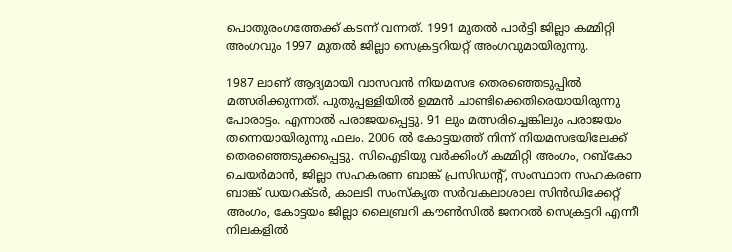പൊതുരംഗത്തേക്ക് കടന്ന് വന്നത്. 1991 മുതല്‍ പാര്‍ട്ടി ജില്ലാ കമ്മിറ്റി അംഗവും 1997 മുതല്‍ ജില്ലാ സെക്രട്ടറിയറ്റ് അംഗവുമായിരുന്നു.

1987 ലാണ് ആദ്യമായി വാസവന്‍ നിയമസഭ തെരഞ്ഞെടുപ്പില്‍ മത്സരിക്കുന്നത്. പുതുപ്പള്ളിയില്‍ ഉമ്മന്‍ ചാണ്ടിക്കെതിരെയായിരുന്നു പോരാട്ടം. എന്നാല്‍ പരാജയപ്പെട്ടു. 91 ലും മത്സരിച്ചെങ്കിലും പരാജയം തന്നെയായിരുന്നു ഫലം. 2006 ല്‍ കോട്ടയത്ത് നിന്ന് നിയമസഭയിലേക്ക് തെരഞ്ഞെടുക്കപ്പെട്ടു. സിഐടിയു വര്‍ക്കിംഗ് കമ്മിറ്റി അംഗം, റബ്കോ ചെയര്‍മാന്‍, ജില്ലാ സഹകരണ ബാങ്ക് പ്രസിഡന്റ്, സംസ്ഥാന സഹകരണ ബാങ്ക് ഡയറക്ടര്‍, കാലടി സംസ്‌കൃത സര്‍വകലാശാല സിന്‍ഡിക്കേറ്റ് അംഗം, കോട്ടയം ജില്ലാ ലൈബ്രറി കൗണ്‍സില്‍ ജനറല്‍ സെക്രട്ടറി എന്നീ നിലകളില്‍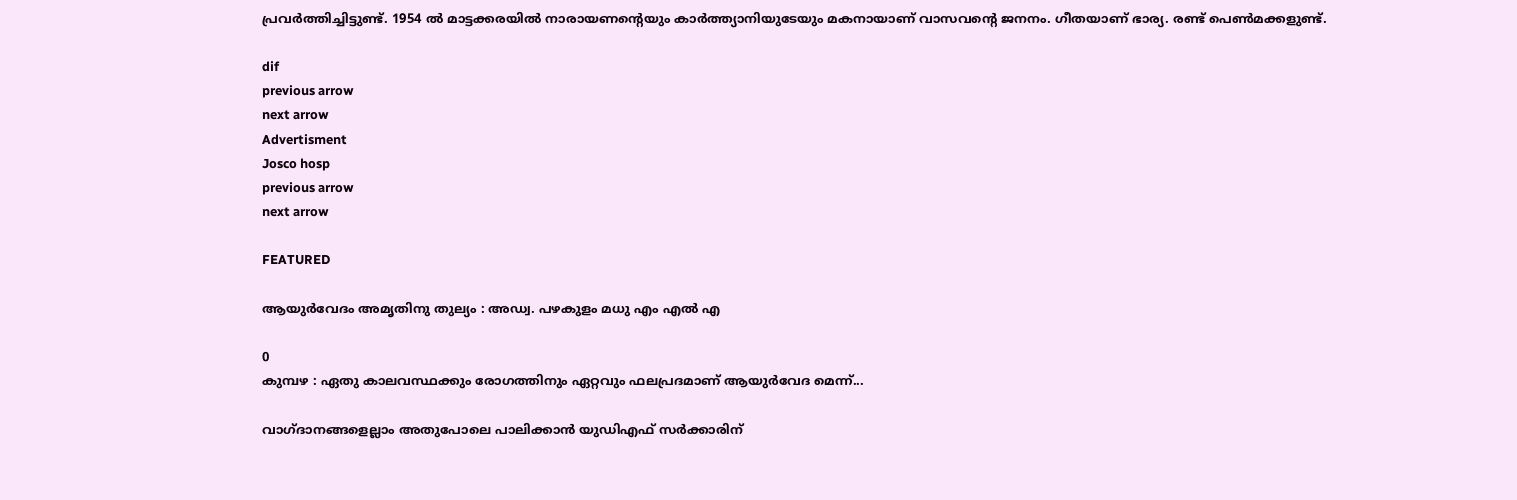പ്രവര്‍ത്തിച്ചിട്ടുണ്ട്. 1954 ല്‍ മാട്ടക്കരയില്‍ നാരായണന്റെയും കാര്‍ത്ത്യാനിയുടേയും മകനായാണ് വാസവന്റെ ജനനം. ഗീതയാണ് ഭാര്യ. രണ്ട് പെണ്‍മക്കളുണ്ട്.

dif
previous arrow
next arrow
Advertisment
Josco hosp
previous arrow
next arrow

FEATURED

ആയുർവേദം അമൃതിനു തുല്യം : അഡ്വ. പഴകുളം മധു എം എൽ എ

0
കുമ്പഴ : ഏതു കാലവസ്ഥക്കും രോഗത്തിനും ഏറ്റവും ഫലപ്രദമാണ് ആയുർവേദ മെന്ന്...

വാഗ്ദാനങ്ങളെല്ലാം അതുപോലെ പാലിക്കാൻ യുഡിഎഫ് സർക്കാരിന്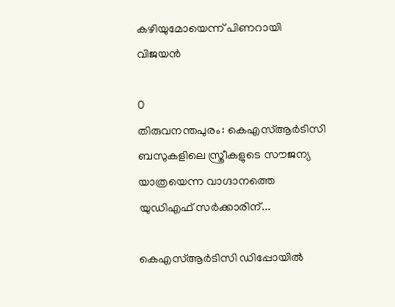കഴിയുമോയെന്ന് പിണറായി വിജയൻ

0
തിരുവനന്തപുരം: കെഎസ്ആർടിസി ബസുകളിലെ സ്ത്രീകളുടെ സൗജന്യ യാത്രയെന്ന വാഗ്ദാനത്തെ യുഡിഎഫ് സർക്കാരിന്...

കെഎസ്ആർടിസി ഡിപ്പോയിൽ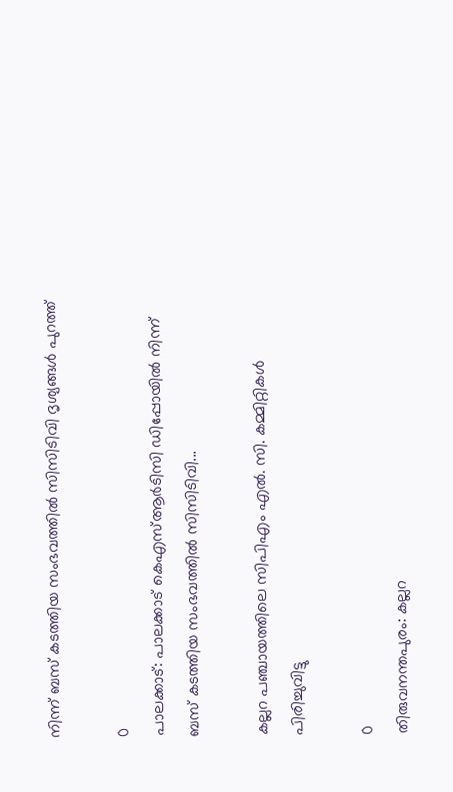നിന്ന് ബസ് കടത്തിയ സംഭവത്തിൽ സിസിടിവി ദൃശ്യങ്ങൾ പുറത്ത്

0
പാലക്കാട്: പാലക്കാട് കെഎസ്ആർടിസി ഡിപ്പോയിൽ നിന്ന് ബസ് കടത്തിയ സംഭവത്തിൽ സിസിടിവി...

കല്ലറ പഞ്ചായത്തിലെ സിപിഎം എൽ. സി. കമ്മിറ്റികൾ പിരിച്ചുവിട്ടു

0
തിരുവനന്തപുരം: കല്ലറ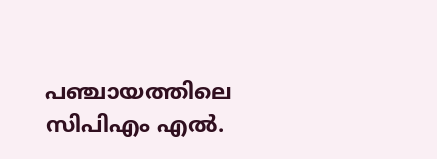പഞ്ചായത്തിലെ സിപിഎം എൽ.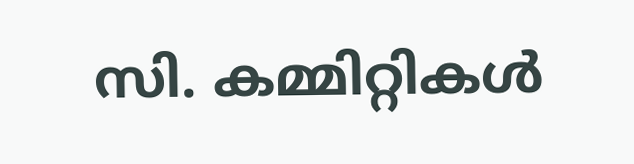സി. കമ്മിറ്റികൾ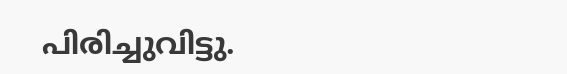പിരിച്ചുവിട്ടു.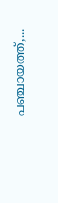പഞ്ചായത്ത്,...